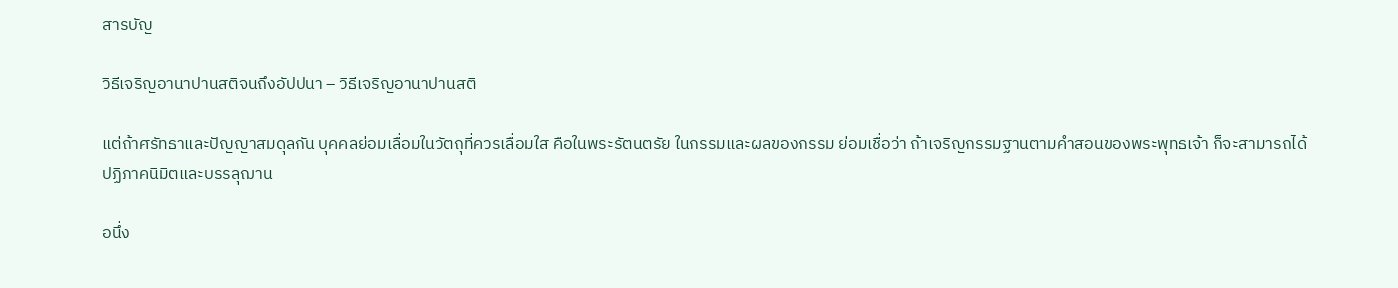สารบัญ

วิธีเจริญอานาปานสติจนถึงอัปปนา – วิธีเจริญอานาปานสติ

แต่ถ้าศรัทธาและปัญญาสมดุลกัน บุคคลย่อมเลื่อมในวัตถุที่ควรเลื่อมใส คือในพระรัตนตรัย ในกรรมและผลของกรรม ย่อมเชื่อว่า ถ้าเจริญกรรมฐานตามคำสอนของพระพุทธเจ้า ก็จะสามารถได้ปฏิภาคนิมิตและบรรลุฌาน

อนึ่ง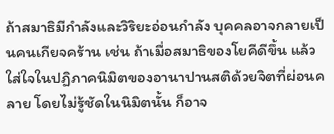ถ้าสมาธิมีกำลังและวิริยะอ่อนกำลัง บุคคลอาจกลายเป็นคนเกียจคร้าน เช่น ถ้าเมื่อสมาธิของโยคีดีขึ้น แล้วใส่ใจในปฏิภาคนิมิตของอานาปานสติด้วยจิตที่ผ่อนคลาย โดยไม่รู้ชัดในนิมิตนั้น ก็อาจ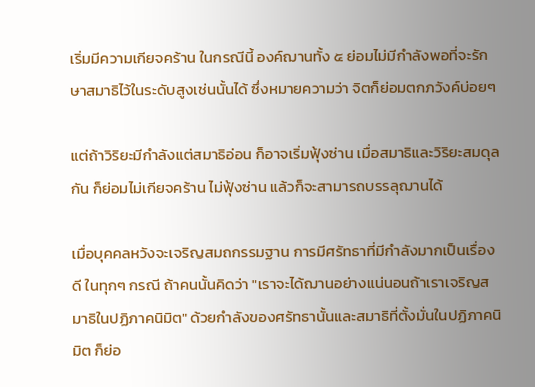เริ่มมีความเกียจคร้าน ในกรณีนี้ องค์ฌานทั้ง ๕ ย่อมไม่มีกำลังพอที่จะรักษาสมาธิไว้ในระดับสูงเช่นนั้นได้ ซึ่งหมายความว่า จิตก็ย่อมตกภวังค์บ่อยๆ

แต่ถ้าวิริยะมีกำลังแต่สมาธิอ่อน ก็อาจเริ่มฟุ้งซ่าน เมื่อสมาธิและวิริยะสมดุลกัน ก็ย่อมไม่เกียจคร้าน ไม่ฟุ้งซ่าน แล้วก็จะสามารถบรรลุฌานได้

เมื่อบุคคลหวังจะเจริญสมถกรรมฐาน การมีศรัทธาที่มีกำลังมากเป็นเรื่องดี ในทุกๆ กรณี ถ้าคนนั้นคิดว่า "เราจะได้ฌานอย่างแน่นอนถ้าเราเจริญสมาธิในปฏิภาคนิมิต" ด้วยกำลังของศรัทธานั้นและสมาธิที่ตั้งมั่นในปฏิภาคนิมิต ก็ย่อ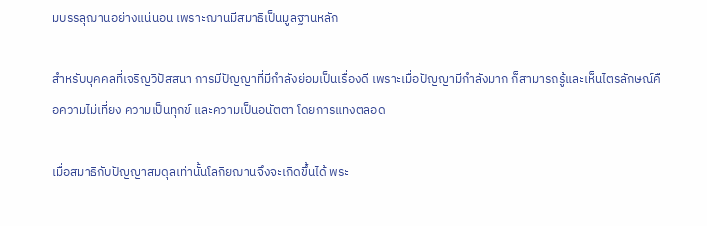มบรรลุฌานอย่างแน่นอน เพราะฌานมีสมาธิเป็นมูลฐานหลัก

สำหรับบุคคลที่เจริญวิปัสสนา การมีปัญญาที่มีกำลังย่อมเป็นเรื่องดี เพราะเมื่อปัญญามีกำลังมาก ก็สามารถรู้และเห็นไตรลักษณ์คือความไม่เที่ยง ความเป็นทุกข์ และความเป็นอนัตตา โดยการแทงตลอด

เมื่อสมาธิกับปัญญาสมดุลเท่านั้นโลกิยฌานจึงจะเกิดขึ้นได้ พระ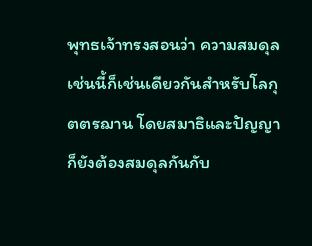พุทธเจ้าทรงสอนว่า ความสมดุลเช่นนี้ก็เช่นเดียวกันสำหรับโลกุตตรฌาน โดยสมาธิและปัญญาก็ยังต้องสมดุลกันกับ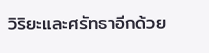วิริยะและศรัทธาอีกด้วย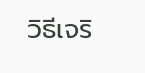วิธีเจริ